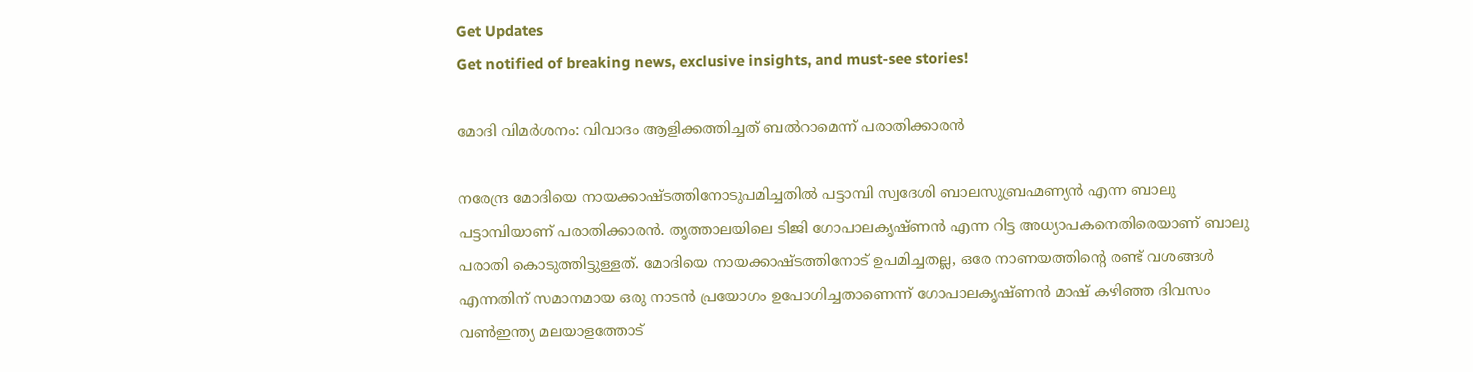Get Updates
Get notified of breaking news, exclusive insights, and must-see stories!

മോദി വിമര്‍ശനം: വിവാദം ആളിക്കത്തിച്ചത് ബല്‍റാമെന്ന് പരാതിക്കാരന്‍

നരേന്ദ്ര മോദിയെ നായക്കാഷ്ടത്തിനോടുപമിച്ചതില്‍ പട്ടാമ്പി സ്വദേശി ബാലസുബ്രഹ്മണ്യന്‍ എന്ന ബാലു പട്ടാമ്പിയാണ് പരാതിക്കാരന്‍. തൃത്താലയിലെ ടിജി ഗോപാലകൃഷ്ണന്‍ എന്ന റിട്ട അധ്യാപകനെതിരെയാണ് ബാലു പരാതി കൊടുത്തിട്ടുള്ളത്. മോദിയെ നായക്കാഷ്ടത്തിനോട് ഉപമിച്ചതല്ല, ഒരേ നാണയത്തിന്റെ രണ്ട് വശങ്ങള്‍ എന്നതിന് സമാനമായ ഒരു നാടന്‍ പ്രയോഗം ഉപോഗിച്ചതാണെന്ന് ഗോപാലകൃഷ്ണന്‍ മാഷ് കഴിഞ്ഞ ദിവസം വണ്‍ഇന്ത്യ മലയാളത്തോട്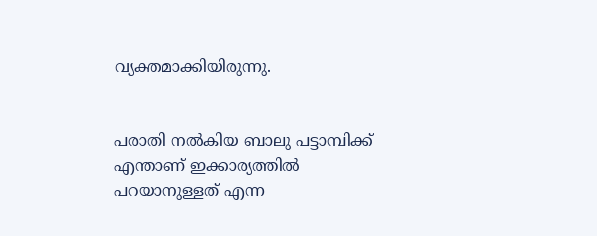വ്യക്തമാക്കിയിരുന്നു.


പരാതി നല്‍കിയ ബാലു പട്ടാമ്പിക്ക് എന്താണ് ഇക്കാര്യത്തില്‍ പറയാനുള്ളത് എന്ന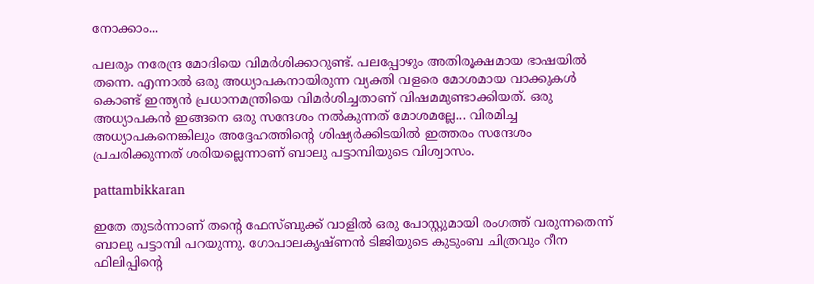നോക്കാം...

പലരും നരേന്ദ്ര മോദിയെ വിമര്‍ശിക്കാറുണ്ട്. പലപ്പോഴും അതിരൂക്ഷമായ ഭാഷയില്‍ തന്നെ. എന്നാല്‍ ഒരു അധ്യാപകനായിരുന്ന വ്യക്തി വളരെ മോശമായ വാക്കുകള്‍ കൊണ്ട് ഇന്ത്യന്‍ പ്രധാനമന്ത്രിയെ വിമര്‍ശിച്ചതാണ് വിഷമമുണ്ടാക്കിയത്. ഒരു അധ്യാപകന്‍ ഇങ്ങനെ ഒരു സന്ദേശം നല്‍കുന്നത് മോശമല്ലേ... വിരമിച്ച അധ്യാപകനെങ്കിലും അദ്ദേഹത്തിന്റെ ശിഷ്യര്‍ക്കിടയില്‍ ഇത്തരം സന്ദേശം പ്രചരിക്കുന്നത് ശരിയല്ലെന്നാണ് ബാലു പട്ടാമ്പിയുടെ വിശ്വാസം.

pattambikkaran

ഇതേ തുടര്‍ന്നാണ് തന്റെ ഫേസ്ബുക്ക് വാളില്‍ ഒരു പോസ്റ്റുമായി രംഗത്ത് വരുന്നതെന്ന് ബാലു പട്ടാമ്പി പറയുന്നു. ഗോപാലകൃഷ്ണന്‍ ടിജിയുടെ കുടുംബ ചിത്രവും റീന ഫിലിപ്പിന്റെ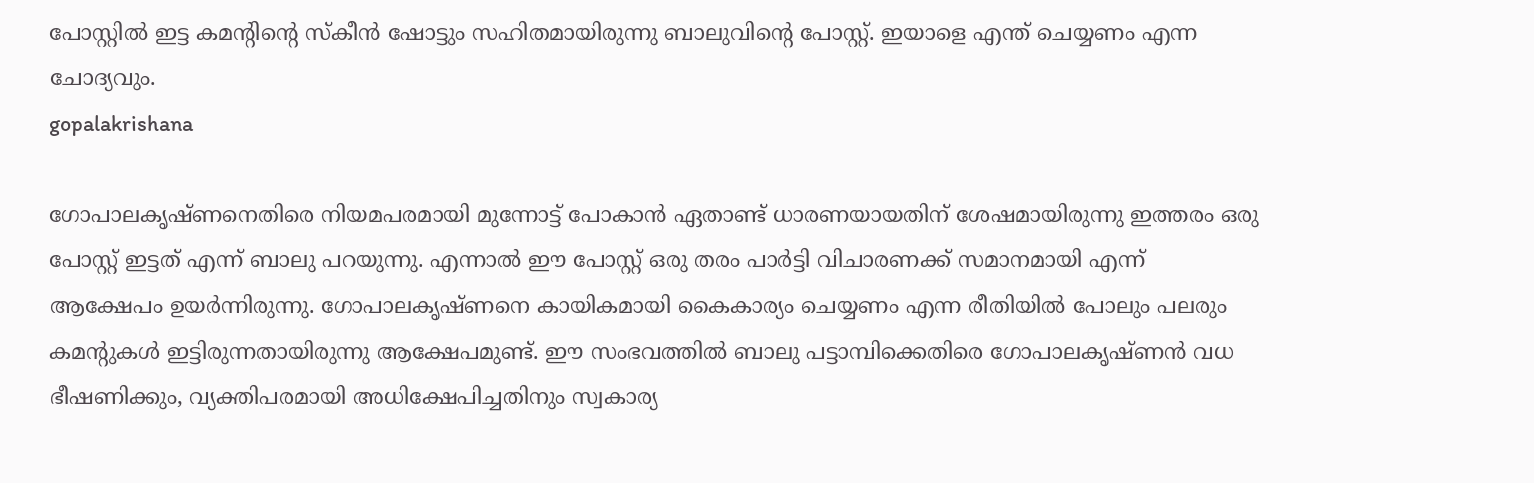പോസ്റ്റില്‍ ഇട്ട കമന്റിന്റെ സ്‌കീന്‍ ഷോട്ടും സഹിതമായിരുന്നു ബാലുവിന്റെ പോസ്റ്റ്. ഇയാളെ എന്ത് ചെയ്യണം എന്ന ചോദ്യവും.
gopalakrishana

ഗോപാലകൃഷ്ണനെതിരെ നിയമപരമായി മുന്നോട്ട് പോകാന്‍ ഏതാണ്ട് ധാരണയായതിന് ശേഷമായിരുന്നു ഇത്തരം ഒരു പോസ്റ്റ് ഇട്ടത് എന്ന് ബാലു പറയുന്നു. എന്നാല്‍ ഈ പോസ്റ്റ് ഒരു തരം പാര്‍ട്ടി വിചാരണക്ക് സമാനമായി എന്ന് ആക്ഷേപം ഉയര്‍ന്നിരുന്നു. ഗോപാലകൃഷ്ണനെ കായികമായി കൈകാര്യം ചെയ്യണം എന്ന രീതിയില്‍ പോലും പലരും കമന്റുകള്‍ ഇട്ടിരുന്നതായിരുന്നു ആക്ഷേപമുണ്ട്. ഈ സംഭവത്തില്‍ ബാലു പട്ടാമ്പിക്കെതിരെ ഗോപാലകൃഷ്ണന്‍ വധ ഭീഷണിക്കും, വ്യക്തിപരമായി അധിക്ഷേപിച്ചതിനും സ്വകാര്യ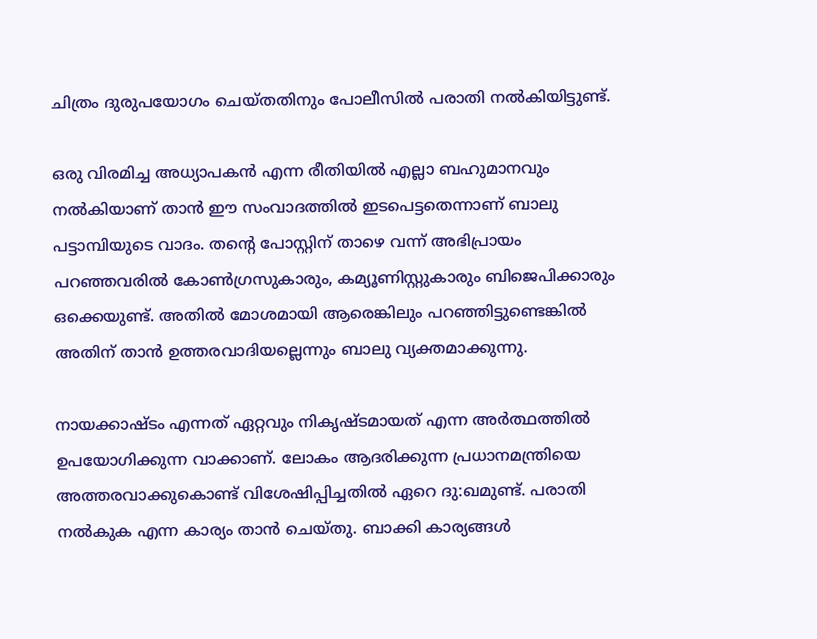ചിത്രം ദുരുപയോഗം ചെയ്തതിനും പോലീസില്‍ പരാതി നല്‍കിയിട്ടുണ്ട്.

ഒരു വിരമിച്ച അധ്യാപകന്‍ എന്ന രീതിയില്‍ എല്ലാ ബഹുമാനവും നല്‍കിയാണ് താന്‍ ഈ സംവാദത്തില്‍ ഇടപെട്ടതെന്നാണ് ബാലു പട്ടാമ്പിയുടെ വാദം. തന്റെ പോസ്റ്റിന് താഴെ വന്ന് അഭിപ്രായം പറഞ്ഞവരില്‍ കോണ്‍ഗ്രസുകാരും, കമ്യൂണിസ്റ്റുകാരും ബിജെപിക്കാരും ഒക്കെയുണ്ട്. അതില്‍ മോശമായി ആരെങ്കിലും പറഞ്ഞിട്ടുണ്ടെങ്കില്‍ അതിന് താന്‍ ഉത്തരവാദിയല്ലെന്നും ബാലു വ്യക്തമാക്കുന്നു.

നായക്കാഷ്ടം എന്നത് ഏറ്റവും നികൃഷ്ടമായത് എന്ന അര്‍ത്ഥത്തില്‍ ഉപയോഗിക്കുന്ന വാക്കാണ്. ലോകം ആദരിക്കുന്ന പ്രധാനമന്ത്രിയെ അത്തരവാക്കുകൊണ്ട് വിശേഷിപ്പിച്ചതില്‍ ഏറെ ദു:ഖമുണ്ട്. പരാതി നല്‍കുക എന്ന കാര്യം താന്‍ ചെയ്തു. ബാക്കി കാര്യങ്ങള്‍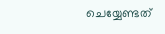ചെയ്യേണ്ടത്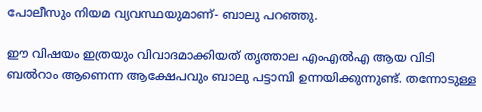പോലീസും നിയമ വ്യവസ്ഥയുമാണ്- ബാലു പറഞ്ഞു.

ഈ വിഷയം ഇത്രയും വിവാദമാക്കിയത് തൃത്താല എംഎല്‍എ ആയ വിടി ബല്‍റാം ആണെന്ന ആക്ഷേപവും ബാലു പട്ടാമ്പി ഉന്നയിക്കുന്നുണ്ട്. തന്നോടുള്ള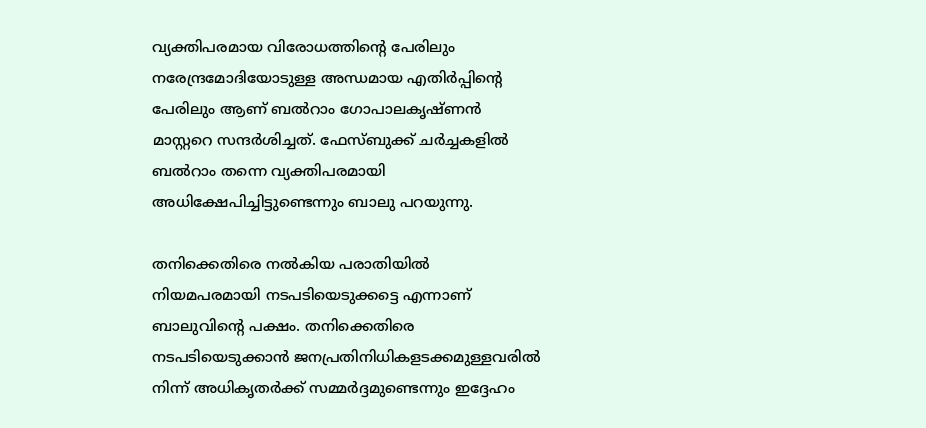വ്യക്തിപരമായ വിരോധത്തിന്റെ പേരിലും നരേന്ദ്രമോദിയോടുള്ള അന്ധമായ എതിര്‍പ്പിന്റെ പേരിലും ആണ് ബല്‍റാം ഗോപാലകൃഷ്ണന്‍ മാസ്റ്ററെ സന്ദര്‍ശിച്ചത്. ഫേസ്ബുക്ക് ചര്‍ച്ചകളില്‍ ബല്‍റാം തന്നെ വ്യക്തിപരമായി അധിക്ഷേപിച്ചിട്ടുണ്ടെന്നും ബാലു പറയുന്നു.

തനിക്കെതിരെ നല്‍കിയ പരാതിയില്‍ നിയമപരമായി നടപടിയെടുക്കട്ടെ എന്നാണ് ബാലുവിന്റെ പക്ഷം. തനിക്കെതിരെ നടപടിയെടുക്കാന്‍ ജനപ്രതിനിധികളടക്കമുള്ളവരില്‍ നിന്ന് അധികൃതര്‍ക്ക് സമ്മര്‍ദ്ദമുണ്ടെന്നും ഇദ്ദേഹം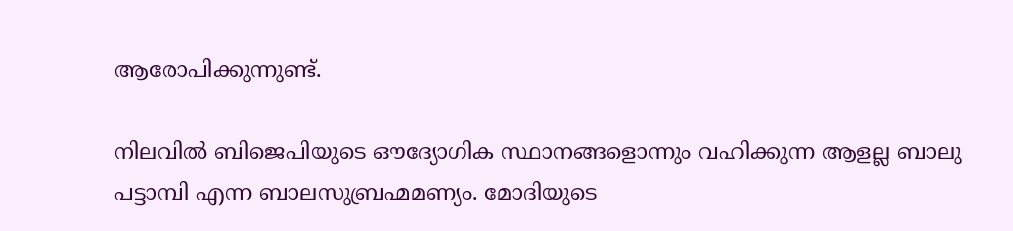ആരോപിക്കുന്നുണ്ട്.

നിലവില്‍ ബിജെപിയുടെ ഔദ്യോഗിക സ്ഥാനങ്ങളൊന്നും വഹിക്കുന്ന ആളല്ല ബാലു പട്ടാമ്പി എന്ന ബാലസുബ്രഹ്മമണ്യം. മോദിയുടെ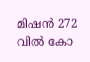മിഷന്‍ 272 വില്‍ കോ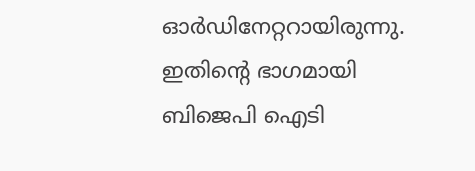ഓര്‍ഡിനേറ്ററായിരുന്നു. ഇതിന്റെ ഭാഗമായി ബിജെപി ഐടി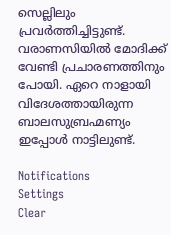സെല്ലിലും പ്രവര്‍ത്തിച്ചിട്ടുണ്ട്. വരാണസിയില്‍ മോദിക്ക് വേണ്ടി പ്രചാരണത്തിനും പോയി. ഏറെ നാളായി വിദേശത്തായിരുന്ന ബാലസുബ്രഹ്മണ്യം ഇപ്പോള്‍ നാട്ടിലുണ്ട്.

Notifications
Settings
Clear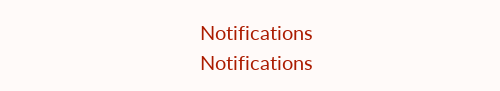Notifications
Notifications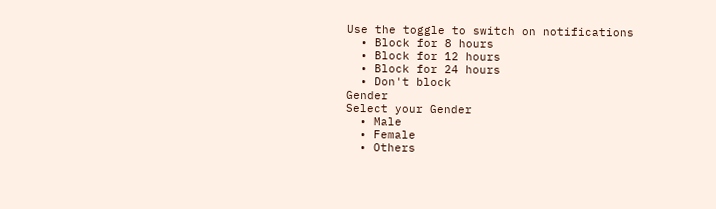Use the toggle to switch on notifications
  • Block for 8 hours
  • Block for 12 hours
  • Block for 24 hours
  • Don't block
Gender
Select your Gender
  • Male
  • Female
  • Others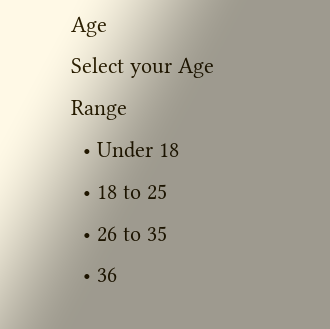Age
Select your Age Range
  • Under 18
  • 18 to 25
  • 26 to 35
  • 36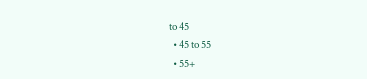to 45
  • 45 to 55
  • 55+